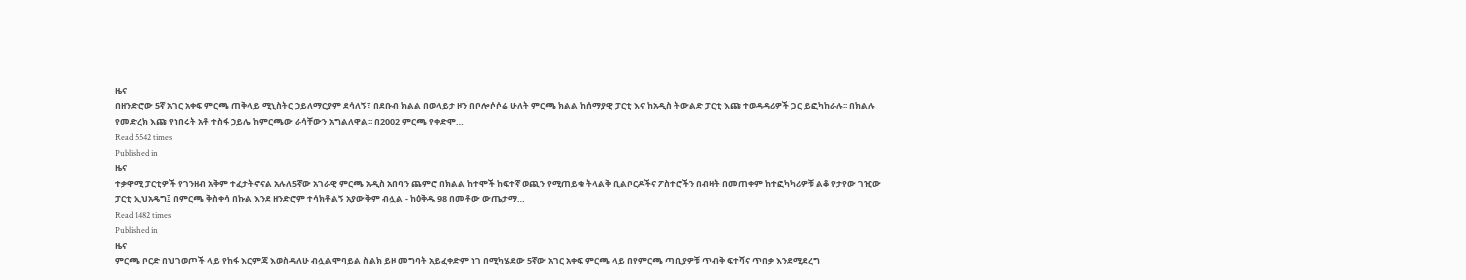ዜና
በዘንድሮው 5ኛ አገር አቀፍ ምርጫ ጠቅላይ ሚኒስትር ኃይለማርያም ደሳለኝ፣ በደቡብ ክልል በወላይታ ዞን በቦሎሶሶሬ ሁለት ምርጫ ክልል ከሰማያዊ ፓርቲ እና ከአዲስ ትውልድ ፓርቲ እጩ ተወዳዳሪዎች ጋር ይፎካከራሉ፡፡ በክልሉ የመድረክ እጩ የነበሩት አቶ ተስፋ ኃይሌ ከምርጫው ራሳቸውን አግልለዋል፡፡ በ2002 ምርጫ የቀድሞ…
Read 5542 times
Published in
ዜና
ተቃዋሚ ፓርቲዎች የገንዘብ አቅም ተፈታትኖናል አሉለ5ኛው አገራዊ ምርጫ አዲስ አበባን ጨምሮ በክልል ከተሞች ከፍተኛ ወጪን የሚጠይቁ ትላልቅ ቢልቦርዶችና ፖስተሮችን በብዛት በመጠቀም ከተፎካካሪዎቹ ልቆ የታየው ገዢው ፓርቲ ኢህአዴግ፤ በምርጫ ቅስቀሳ በኩል እንደ ዘንድሮም ተሳክቶልኝ አያውቅም ብሏል - ከዕቅዱ 98 በመቶው ውጤታማ…
Read 1482 times
Published in
ዜና
ምርጫ ቦርድ በህገወጦች ላይ የከፋ እርምጃ እወስዳለሁ ብሏልሞባይል ስልክ ይዞ መግባት አይፈቀድም ነገ በሚካሄደው 5ኛው አገር አቀፍ ምርጫ ላይ በየምርጫ ጣቢያዎቹ ጥብቅ ፍተሻና ጥበቃ እንደሚደረግ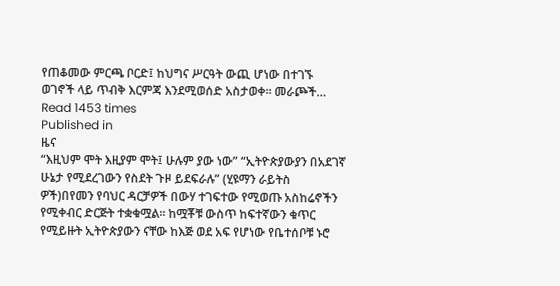የጠቆመው ምርጫ ቦርድ፤ ከህግና ሥርዓት ውጪ ሆነው በተገኙ ወገኖች ላይ ጥብቅ እርምጃ እንደሚወሰድ አስታወቀ፡፡ መራጮች…
Read 1453 times
Published in
ዜና
“እዚህም ሞት እዚያም ሞት፤ ሁሉም ያው ነው” “ኢትዮጵያውያን በአደገኛ ሁኔታ የሚደረገውን የስደት ጉዞ ይደፍራሉ” (ሂዩማን ራይትስ ዎች)በየመን የባህር ዳርቻዎች በውሃ ተገፍተው የሚወጡ አስከሬኖችን የሚቀብር ድርጅት ተቋቁሟል፡፡ ከሟቾቹ ውስጥ ከፍተኛውን ቁጥር የሚይዙት ኢትዮጵያውን ናቸው ከእጅ ወደ አፍ የሆነው የቤተሰቦቹ ኑሮ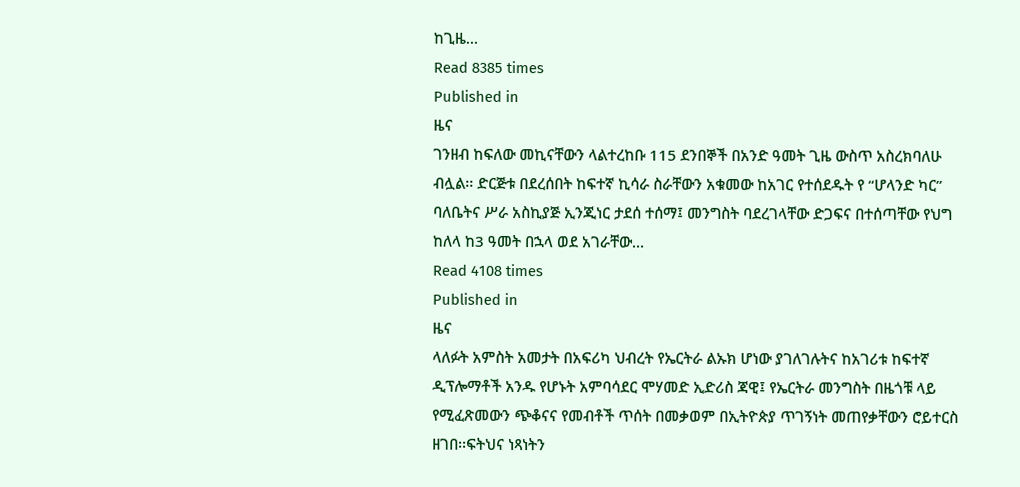ከጊዜ…
Read 8385 times
Published in
ዜና
ገንዘብ ከፍለው መኪናቸውን ላልተረከቡ 115 ደንበኞች በአንድ ዓመት ጊዜ ውስጥ አስረክባለሁ ብሏል፡፡ ድርጅቱ በደረሰበት ከፍተኛ ኪሳራ ስራቸውን አቁመው ከአገር የተሰደዱት የ “ሆላንድ ካር” ባለቤትና ሥራ አስኪያጅ ኢንጂነር ታደሰ ተሰማ፤ መንግስት ባደረገላቸው ድጋፍና በተሰጣቸው የህግ ከለላ ከ3 ዓመት በኋላ ወደ አገራቸው…
Read 4108 times
Published in
ዜና
ላለፉት አምስት አመታት በአፍሪካ ህብረት የኤርትራ ልኡክ ሆነው ያገለገሉትና ከአገሪቱ ከፍተኛ ዲፕሎማቶች አንዱ የሆኑት አምባሳደር ሞሃመድ ኢድሪስ ጃዊ፤ የኤርትራ መንግስት በዜጎቹ ላይ የሚፈጽመውን ጭቆናና የመብቶች ጥሰት በመቃወም በኢትዮጵያ ጥገኝነት መጠየቃቸውን ሮይተርስ ዘገበ፡፡ፍትህና ነጻነትን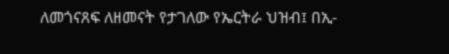ለመጎናጸፍ ለዘመናት የታገለው የኤርትራ ህዝብ፤ በኢ-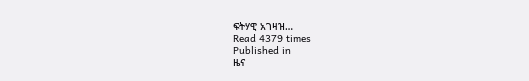ፍትሃዊ አገዛዝ…
Read 4379 times
Published in
ዜና